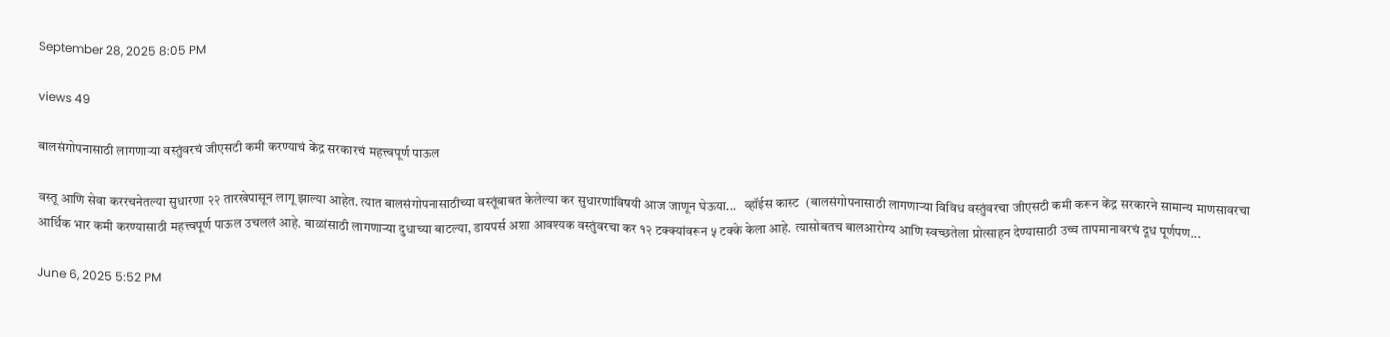September 28, 2025 8:05 PM

views 49

बालसंगोपनासाठी लागणाऱ्या वस्तुंवरचं जीएसटी कमी करण्याचं केंद्र सरकारचं महत्त्वपूर्ण पाऊल

वस्तू आणि सेवा कररचनेतल्या सुधारणा २२ तारखेपासून लागू झाल्या आहेत. त्यात बालसंगोपनासाठीच्या वस्तूंबाबत केलेल्या कर सुधारणांविषयी आज जाणून घेऊया...   व्हॉईस कास्ट  (बालसंगोपनासाठी लागणाऱ्या विविध वस्तुंवरचा जीएसटी कमी करून केंद्र सरकारने सामान्य माणसावरचा आर्थिक भार कमी करण्यासाठी महत्त्वपूर्ण पाऊल उचललं आहे. बाळांसाठी लागणाऱ्या दुधाच्या बाटल्या, डायपर्स अशा आवश्यक वस्तुंवरचा कर १२ टक्क्यांवरून ५ टक्के केला आहे. त्यासोबतच बालआरोग्य आणि स्वच्छतेला प्रोत्साहन देण्यासाठी उच्च तापमानावरचं दूध पूर्णपण...

June 6, 2025 5:52 PM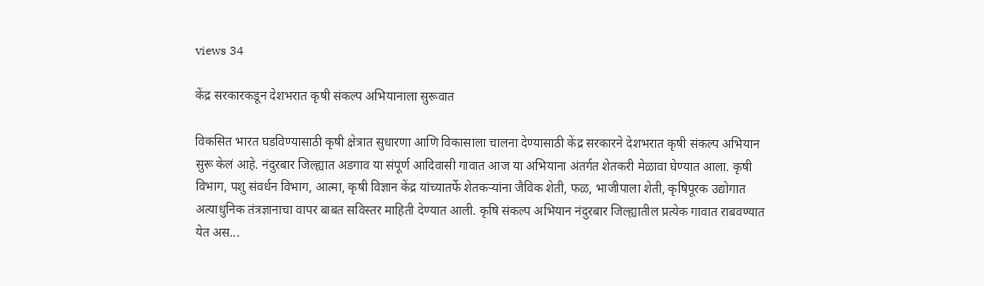views 34

केंद्र सरकारकडून देशभरात कृषी संकल्प अभियानाला सुरूवात

विकसित भारत घडविण्यासाठी कृषी क्षेत्रात सुधारणा आणि विकासाला चालना देण्यासाठी केंद्र सरकारने देशभरात कृषी संकल्प अभियान सुरू केलं आहे. नंदुरबार जिल्ह्यात अडगाव या संपूर्ण आदिवासी गावात आज या अभियाना अंतर्गत शेतकरी मेळावा घेण्यात आला. कृषी विभाग, पशु संवर्धन विभाग, आत्मा, कृषी विज्ञान केंद्र यांच्यातर्फे शेतकऱ्यांना जैविक शेती, फळ, भाजीपाला शेती, कृषिपूरक उद्योगात अत्याधुनिक तंत्रज्ञानाचा वापर बाबत सविस्तर माहिती देण्यात आली. कृषि संकल्प अभियान नंदुरबार जिल्ह्यातील प्रत्येक गावात राबवण्यात येत अस...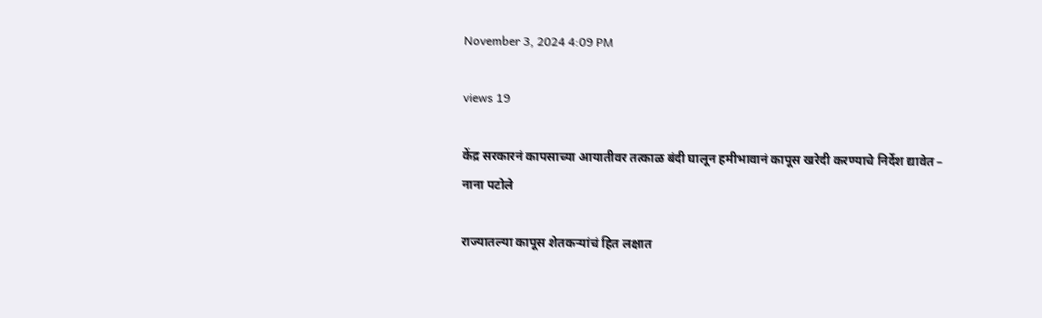November 3, 2024 4:09 PM

views 19

केंद्र सरकारनं कापसाच्या आयातीवर तत्काळ बंदी घालून हमीभावानं कापूस खरेदी करण्याचे निर्देश द्यावेत – नाना पटोले

राज्यातल्या कापूस शेतकऱ्यांचं हित लक्षात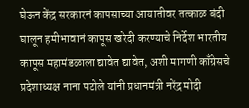घेऊन केंद्र सरकारनं कापसाच्या आयातीवर तत्काळ बंदी घालून हमीभावानं कापूस खरेदी करण्याचे निर्देश भारतीय कापूस महामंडळाला द्यावेत द्यावेत, अशी मागणी काँग्रेसचे प्रदेशाध्यक्ष नाना पटोले यांनी प्रधानमंत्री नरेंद्र मोदी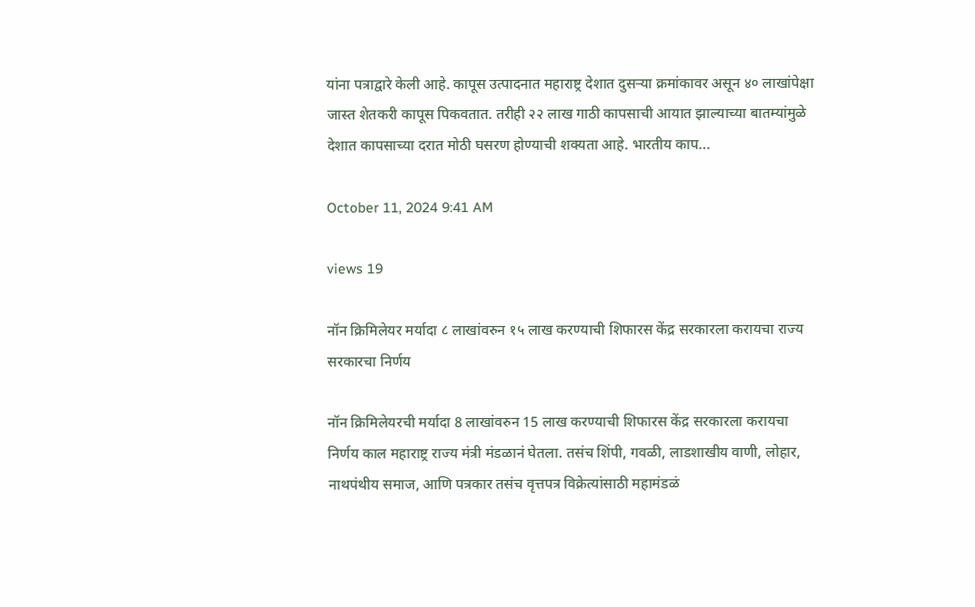यांना पत्राद्वारे केली आहे. कापूस उत्पादनात महाराष्ट्र देशात दुसऱ्या क्रमांकावर असून ४० लाखांपेक्षा जास्त शेतकरी कापूस पिकवतात. तरीही २२ लाख गाठी कापसाची आयात झाल्याच्या बातम्यांमुळे देशात कापसाच्या दरात मोठी घसरण होण्याची शक्यता आहे. भारतीय काप...

October 11, 2024 9:41 AM

views 19

नॉन क्रिमिलेयर मर्यादा ८ लाखांवरुन १५ लाख करण्याची शिफारस केंद्र सरकारला करायचा राज्य सरकारचा निर्णय

नॉन क्रिमिलेयरची मर्यादा 8 लाखांवरुन 15 लाख करण्याची शिफारस केंद्र सरकारला करायचा निर्णय काल महाराष्ट्र राज्य मंत्री मंडळानं घेतला. तसंच शिंपी, गवळी, लाडशाखीय वाणी, लोहार, नाथपंथीय समाज, आणि पत्रकार तसंच वृत्तपत्र विक्रेत्यांसाठी महामंडळं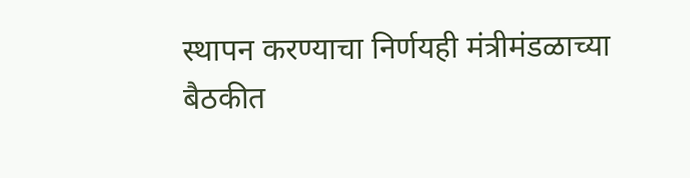स्थापन करण्याचा निर्णयही मंत्रीमंडळाच्या बैठकीत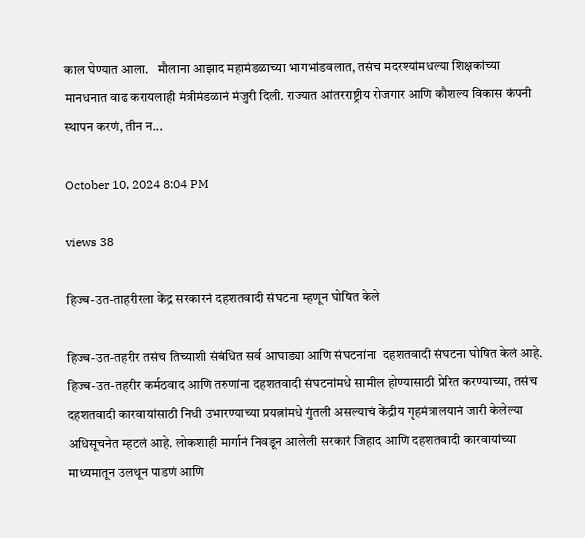काल घेण्यात आला.   मौलाना आझाद महामंडळाच्या भागभांडवलात, तसंच मदरश्यांमधल्या शिक्षकांच्या मानधनात वाढ करायलाही मंत्रीमंडळानं मंजुरी दिली. राज्यात आंतरराष्ट्रीय रोजगार आणि कौशल्य विकास कंपनी स्थापन करणं, तीन न...

October 10, 2024 8:04 PM

views 38

हिज्ब-उत-ताहरीरला केंद्र सरकारनं दहशतवादी संघटना म्हणून घोषित केले

हिज्ब-उत-तहरीर तसंच तिच्याशी संबंधित सर्व आघाड्या आणि संघटनांना  दहशतवादी संघटना घोषित केलं आहे. हिज्ब-उत-तहरीर कर्मठवाद आणि तरुणांना दहशतवादी संघटनांमधे सामील होण्यासाठी प्रेरित करण्याच्या, तसंच दहशतवादी कारवायांसाठी निधी उभारण्याच्या प्रयत्नांमधे गुंतली असल्याचं केंद्रीय गृहमंत्रालयानं जारी केलेल्या अधिसूचनेत म्हटलं आहे. लोकशाही मार्गानं निवडून आलेली सरकारं जिहाद आणि दहशतवादी कारवायांच्या माध्यमातून उलथून पाडणं आणि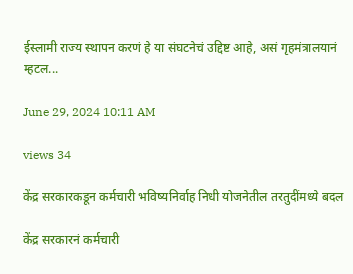ईस्लामी राज्य स्थापन करणं हे या संघटनेचं उद्दिष्ट आहे, असं गृहमंत्रालयानं म्हटल...

June 29, 2024 10:11 AM

views 34

केंद्र सरकारकडून कर्मचारी भविष्यनिर्वाह निधी योजनेतील तरतुदींमध्ये बदल

केंद्र सरकारनं कर्मचारी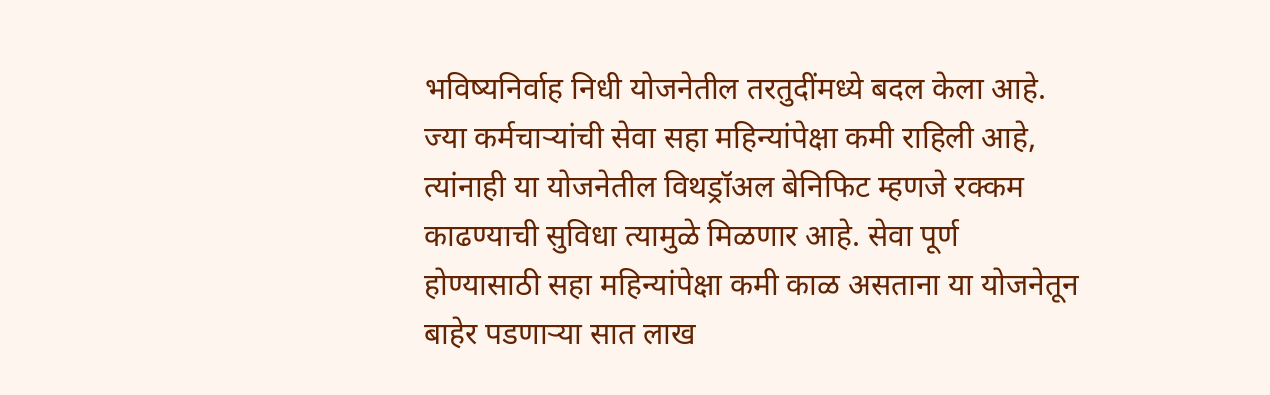भविष्यनिर्वाह निधी योजनेतील तरतुदींमध्ये बदल केला आहे. ज्या कर्मचाऱ्यांची सेवा सहा महिन्यांपेक्षा कमी राहिली आहे, त्यांनाही या योजनेतील विथड्रॉअल बेनिफिट म्हणजे रक्कम काढण्याची सुविधा त्यामुळे मिळणार आहे. सेवा पूर्ण होण्यासाठी सहा महिन्यांपेक्षा कमी काळ असताना या योजनेतून बाहेर पडणाऱ्या सात लाख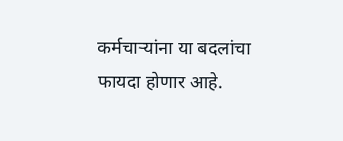कर्मचाऱ्यांना या बदलांचा फायदा होणार आहे.